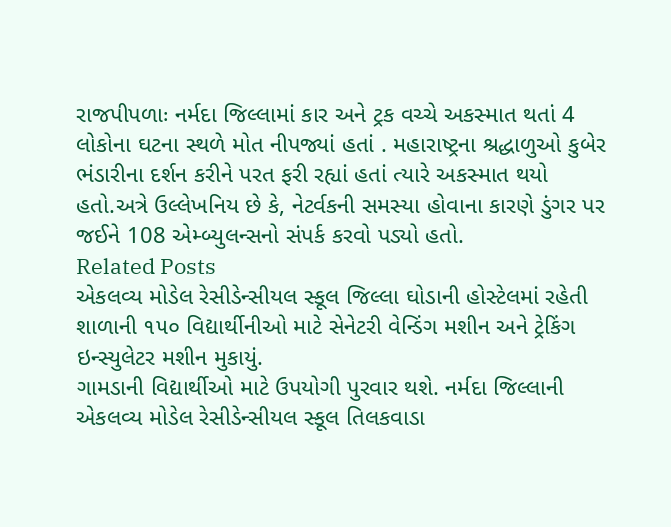રાજપીપળાઃ નર્મદા જિલ્લામાં કાર અને ટ્રક વચ્ચે અકસ્માત થતાં 4 લોકોના ઘટના સ્થળે મોત નીપજ્યાં હતાં . મહારાષ્ટ્રના શ્રદ્ધાળુઓ કુબેર ભંડારીના દર્શન કરીને પરત ફરી રહ્યાં હતાં ત્યારે અકસ્માત થયો હતો.અત્રે ઉલ્લેખનિય છે કે, નેટર્વકની સમસ્યા હોવાના કારણે ડુંગર પર જઈને 108 એમ્બ્યુલન્સનો સંપર્ક કરવો પડ્યો હતો.
Related Posts
એકલવ્ય મોડેલ રેસીડેન્સીયલ સ્કૂલ જિલ્લા ઘોડાની હોસ્ટેલમાં રહેતી શાળાની ૧૫૦ વિદ્યાર્થીનીઓ માટે સેનેટરી વેન્ડિંગ મશીન અને ટ્રેકિંગ ઇન્સ્યુલેટર મશીન મુકાયું.
ગામડાની વિદ્યાર્થીઓ માટે ઉપયોગી પુરવાર થશે. નર્મદા જિલ્લાની એકલવ્ય મોડેલ રેસીડેન્સીયલ સ્કૂલ તિલકવાડા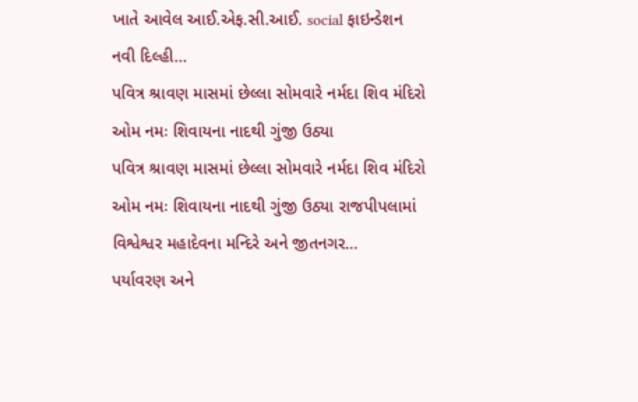ખાતે આવેલ આઈ.એફ.સી.આઈ. social ફાઇન્ડેશન નવી દિલ્હી…
પવિત્ર શ્રાવણ માસમાં છેલ્લા સોમવારે નર્મદા શિવ મંદિરો ઓમ નમઃ શિવાયના નાદથી ગુંજી ઉઠ્યા
પવિત્ર શ્રાવણ માસમાં છેલ્લા સોમવારે નર્મદા શિવ મંદિરો ઓમ નમઃ શિવાયના નાદથી ગુંજી ઉઠ્યા રાજપીપલામાં વિશ્વેશ્વર મહાદેવના મન્દિરે અને જીતનગર…
પર્યાવરણ અને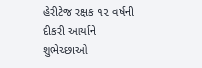હેરીટેજ રક્ષક ૧૨ વર્ષની દીકરી આર્યાને શુભેચ્છાઓ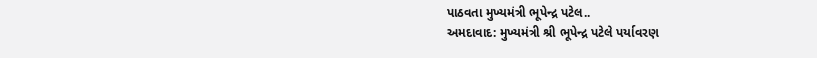પાઠવતા મુખ્યમંત્રી ભૂપેન્દ્ર પટેલ..
અમદાવાદ: મુખ્યમંત્રી શ્રી ભૂપેન્દ્ર પટેલે પર્યાવરણ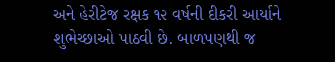અને હેરીટેજ રક્ષક ૧૨ વર્ષની દીકરી આર્યાને શુભેચ્છાઓ પાઠવી છે. બાળપણથી જ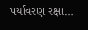પર્યાવરણ રક્ષા…